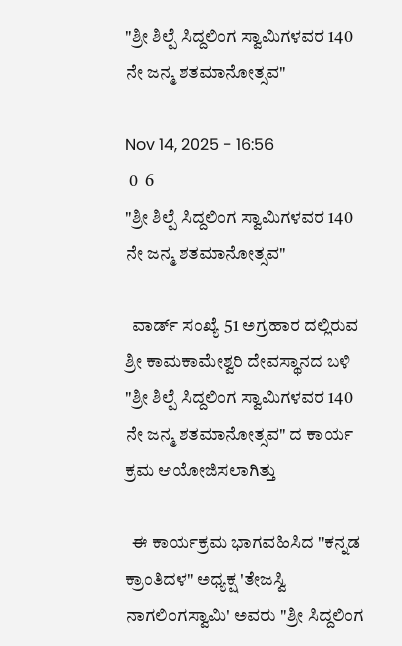"ಶ್ರೀ ಶಿಲ್ಪೆ ಸಿದ್ದಲಿಂಗ ಸ್ವಾಮಿಗಳವರ 140 ನೇ ಜನ್ಮ ಶತಮಾನೋತ್ಸವ"

Nov 14, 2025 - 16:56
 0  6
"ಶ್ರೀ ಶಿಲ್ಪೆ ಸಿದ್ದಲಿಂಗ ಸ್ವಾಮಿಗಳವರ 140 ನೇ ಜನ್ಮ ಶತಮಾನೋತ್ಸವ"

  ವಾರ್ಡ್ ಸಂಖ್ಯೆ 51 ಅಗ್ರಹಾರ ದಲ್ಲಿರುವ ಶ್ರೀ ಕಾಮಕಾಮೇಶ್ವರಿ ದೇವಸ್ಥಾನದ ಬಳಿ "ಶ್ರೀ ಶಿಲ್ಪೆ ಸಿದ್ದಲಿಂಗ ಸ್ವಾಮಿಗಳವರ 140 ನೇ ಜನ್ಮ ಶತಮಾನೋತ್ಸವ" ದ ಕಾರ್ಯ ಕ್ರಮ ಆಯೋಜಿಸಲಾಗಿತ್ತು

  ಈ ಕಾರ್ಯಕ್ರಮ ಭಾಗವಹಿಸಿದ "ಕನ್ನಡ ಕ್ರಾಂತಿದಳ" ಅಧ್ಯಕ್ಷ 'ತೇಜಸ್ವಿ ನಾಗಲಿಂಗಸ್ವಾಮಿ' ಅವರು "ಶ್ರೀ ಸಿದ್ದಲಿಂಗ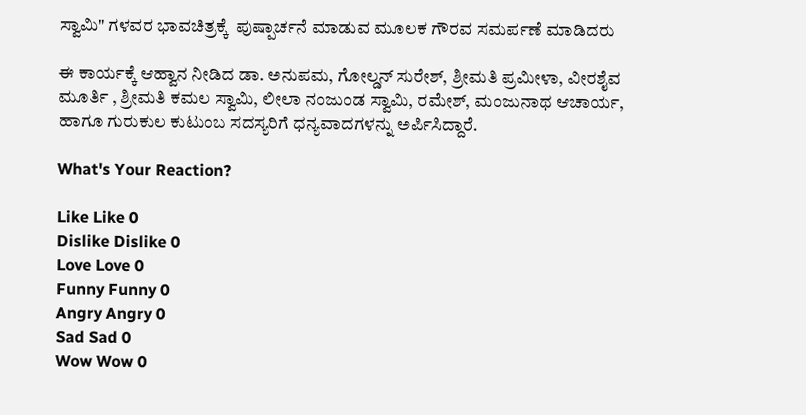ಸ್ವಾಮಿ" ಗಳವರ ಭಾವಚಿತ್ರಕ್ಕೆ  ಪುಷ್ಪಾರ್ಚನೆ ಮಾಡುವ ಮೂಲಕ ಗೌರವ ಸಮರ್ಪಣೆ ಮಾಡಿದರು

ಈ ಕಾರ್ಯಕ್ಕೆ ಆಹ್ವಾನ ನೀಡಿದ ಡಾ. ಅನುಪಮ, ಗೋಲ್ಡನ್ ಸುರೇಶ್, ಶ್ರೀಮತಿ ಪ್ರಮೀಳಾ, ವೀರಶೈವ ಮೂರ್ತಿ , ಶ್ರೀಮತಿ ಕಮಲ ಸ್ವಾಮಿ, ಲೀಲಾ ನಂಜುಂಡ ಸ್ವಾಮಿ, ರಮೇಶ್, ಮಂಜುನಾಥ ಆಚಾರ್ಯ, ಹಾಗೂ ಗುರುಕುಲ ಕುಟುಂಬ ಸದಸ್ಯರಿಗೆ ಧನ್ಯವಾದಗಳನ್ನು ಅರ್ಪಿಸಿದ್ದಾರೆ.

What's Your Reaction?

Like Like 0
Dislike Dislike 0
Love Love 0
Funny Funny 0
Angry Angry 0
Sad Sad 0
Wow Wow 0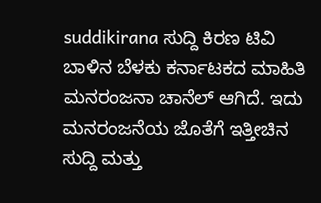suddikirana ಸುದ್ದಿ ಕಿರಣ ಟಿವಿ ಬಾಳಿನ ಬೆಳಕು ಕರ್ನಾಟಕದ ಮಾಹಿತಿ ಮನರಂಜನಾ ಚಾನೆಲ್ ಆಗಿದೆ. ಇದು ಮನರಂಜನೆಯ ಜೊತೆಗೆ ಇತ್ತೀಚಿನ ಸುದ್ದಿ ಮತ್ತು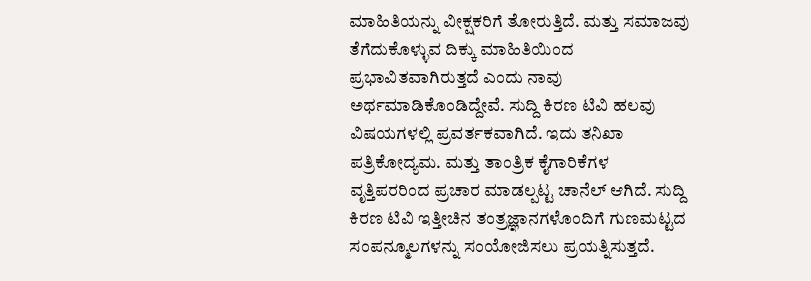ಮಾಹಿತಿಯನ್ನು ವೀಕ್ಷಕರಿಗೆ ತೋರುತ್ತಿದೆ. ಮತ್ತು ಸಮಾಜವು ತೆಗೆದುಕೊಳ್ಳುವ ದಿಕ್ಕು ಮಾಹಿತಿಯಿಂದ ಪ್ರಭಾವಿತವಾಗಿರುತ್ತದೆ ಎಂದು ನಾವು ಅರ್ಥಮಾಡಿಕೊಂಡಿದ್ದೇವೆ. ಸುದ್ದಿ ಕಿರಣ ಟಿವಿ ಹಲವು ವಿಷಯಗಳಲ್ಲಿ ಪ್ರವರ್ತಕವಾಗಿದೆ. ಇದು ತನಿಖಾ ಪತ್ರಿಕೋದ್ಯಮ. ಮತ್ತು ತಾಂತ್ರಿಕ ಕೈಗಾರಿಕೆಗಳ ವೃತ್ತಿಪರರಿಂದ ಪ್ರಚಾರ ಮಾಡಲ್ಪಟ್ಟ ಚಾನೆಲ್ ಆಗಿದೆ. ಸುದ್ದಿ ಕಿರಣ ಟಿವಿ ಇತ್ತೀಚಿನ ತಂತ್ರಜ್ಞಾನಗಳೊಂದಿಗೆ ಗುಣಮಟ್ಟದ ಸಂಪನ್ಮೂಲಗಳನ್ನು ಸಂಯೋಜಿಸಲು ಪ್ರಯತ್ನಿಸುತ್ತದೆ.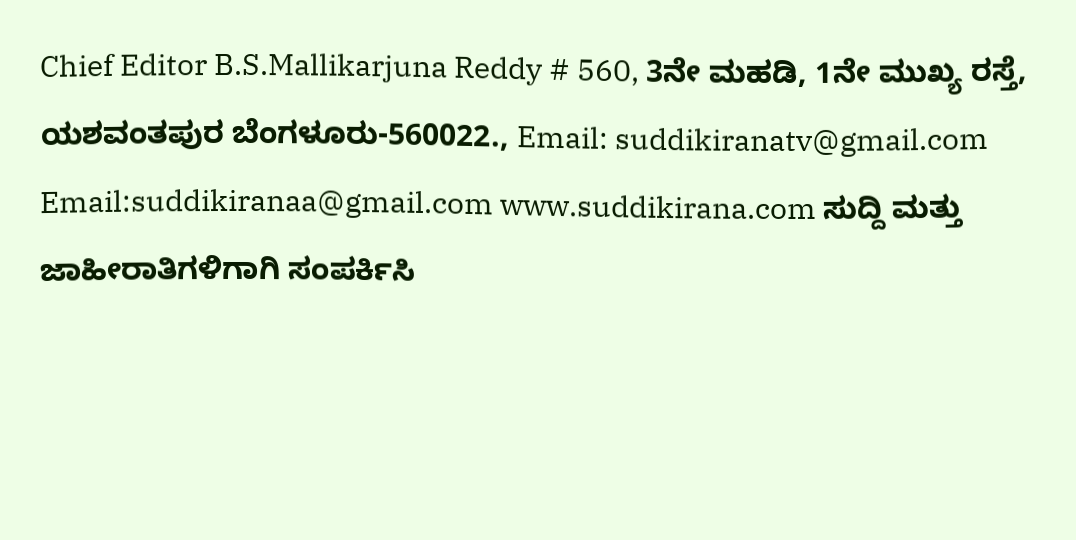Chief Editor B.S.Mallikarjuna Reddy # 560, 3ನೇ ಮಹಡಿ, 1ನೇ ಮುಖ್ಯ ರಸ್ತೆ, ಯಶವಂತಪುರ ಬೆಂಗಳೂರು-560022., Email: suddikiranatv@gmail.com Email:suddikiranaa@gmail.com www.suddikirana.com ಸುದ್ದಿ ಮತ್ತು ಜಾಹೀರಾತಿಗಳಿಗಾಗಿ ಸಂಪರ್ಕಿಸಿ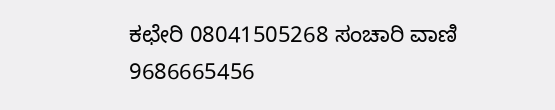ಕಛೇರಿ 08041505268 ಸಂಚಾರಿ ವಾಣಿ 9686665456